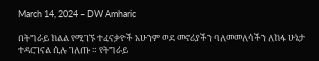March 14, 2024 – DW Amharic

በትግራይ ክልል የሚገኙ ተፈናቃዮች አሁንም ወደ መኖሪያችን ባለመመለሳችን ለከፋ ሁኔታ ተዳርገናል ሲሉ ገለጡ ። የትግራይ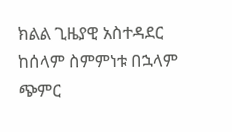ክልል ጊዜያዊ አስተዳደር ከሰላም ስምምነቱ በኋላም ጭምር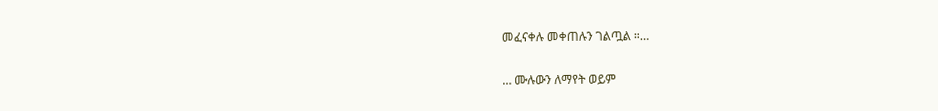መፈናቀሉ መቀጠሉን ገልጧል ።…

… ሙሉውን ለማየት ወይም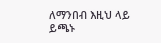ለማንበብ እዚህ ላይ ይጫኑ